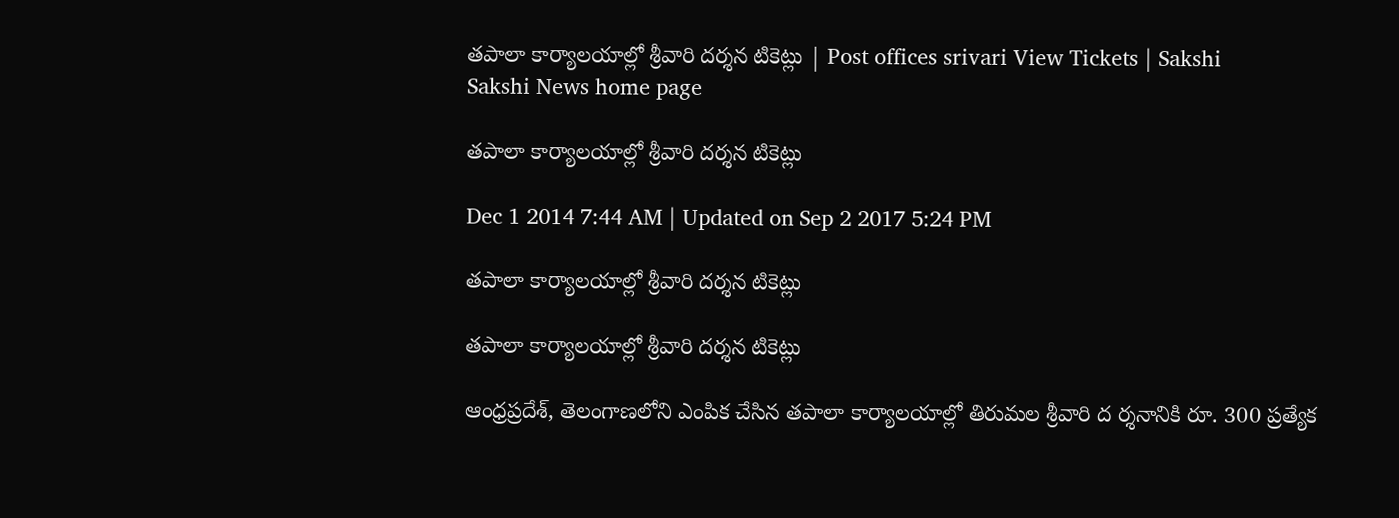తపాలా కార్యాలయాల్లో శ్రీవారి దర్శన టికెట్లు | Post offices srivari View Tickets | Sakshi
Sakshi News home page

తపాలా కార్యాలయాల్లో శ్రీవారి దర్శన టికెట్లు

Dec 1 2014 7:44 AM | Updated on Sep 2 2017 5:24 PM

తపాలా కార్యాలయాల్లో శ్రీవారి దర్శన టికెట్లు

తపాలా కార్యాలయాల్లో శ్రీవారి దర్శన టికెట్లు

ఆంధ్రప్రదేశ్, తెలంగాణలోని ఎంపిక చేసిన తపాలా కార్యాలయాల్లో తిరుమల శ్రీవారి ద ర్శనానికి రూ. 300 ప్రత్యేక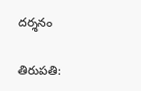దర్శనం

తిరుపతి: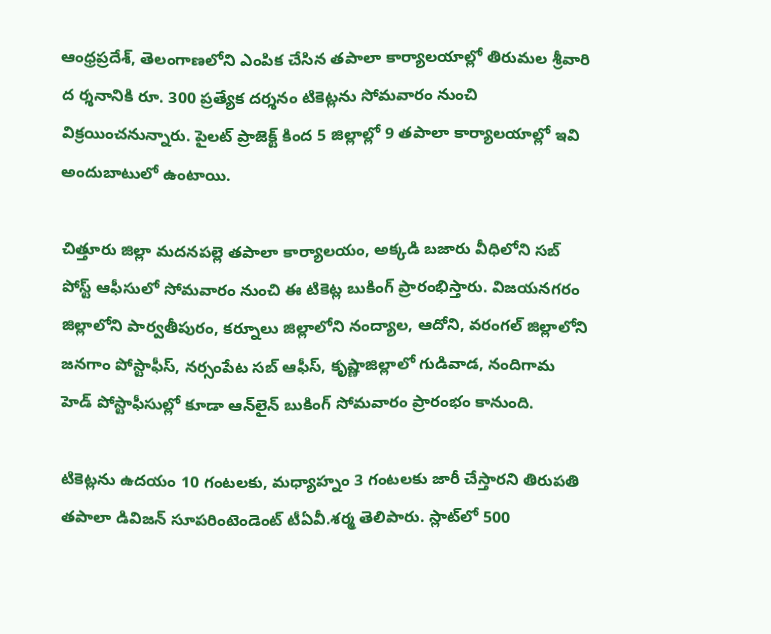ఆంధ్రప్రదేశ్, తెలంగాణలోని ఎంపిక చేసిన తపాలా కార్యాలయాల్లో తిరుమల శ్రీవారి ద ర్శనానికి రూ. 300 ప్రత్యేక దర్శనం టికెట్లను సోమవారం నుంచి విక్రయించనున్నారు. పైలట్ ప్రాజెక్ట్ కింద 5 జిల్లాల్లో 9 తపాలా కార్యాలయాల్లో ఇవి అందుబాటులో ఉంటాయి.

చిత్తూరు జిల్లా మదనపల్లె తపాలా కార్యాలయం, అక్కడి బజారు వీధిలోని సబ్ పోస్ట్ ఆఫీసులో సోమవారం నుంచి ఈ టికెట్ల బుకింగ్ ప్రారంభిస్తారు. విజయనగరం జిల్లాలోని పార్వతీపురం, కర్నూలు జిల్లాలోని నంద్యాల, ఆదోని, వరంగల్ జిల్లాలోని జనగాం పోస్టాఫీస్, నర్సంపేట సబ్ ఆఫీస్, కృష్ణాజిల్లాలో గుడివాడ, నందిగామ హెడ్ పోస్టాఫీసుల్లో కూడా ఆన్‌లైన్ బుకింగ్ సోమవారం ప్రారంభం కానుంది.

టికెట్లను ఉదయం 10 గంటలకు, మధ్యాహ్నం 3 గంటలకు జారీ చేస్తారని తిరుపతి తపాలా డివిజన్ సూపరింటెండెంట్ టీఏవీ.శర్మ తెలిపారు. స్లాట్‌లో 500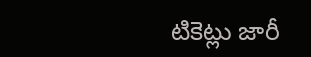టికెట్లు జారీ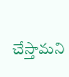చేస్తామని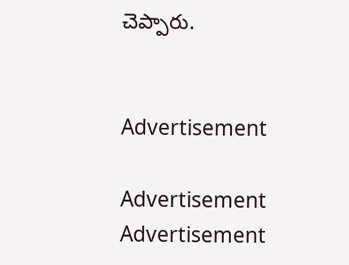చెప్పారు.


Advertisement

Advertisement
Advertisement